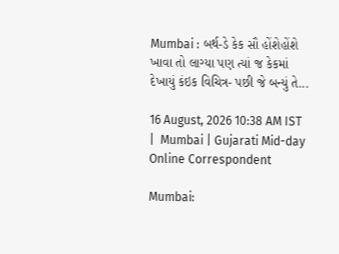Mumbai : બર્થ-ડે કેક સૌ હોંશેહોંશે ખાવા તો લાગ્યા પણ ત્યાં જ કેકમાં દેખાયું કંઇક વિચિત્ર- પછી જે બન્યું તે...

16 August, 2026 10:38 AM IST  |  Mumbai | Gujarati Mid-day Online Correspondent

Mumbai: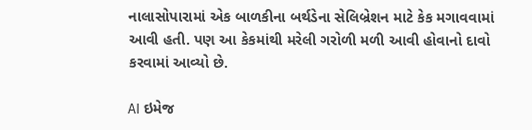નાલાસોપારામાં એક બાળકીના બર્થડેના સેલિબ્રેશન માટે કેક મગાવવામાં આવી હતી. પણ આ કેકમાંથી મરેલી ગરોળી મળી આવી હોવાનો દાવો કરવામાં આવ્યો છે.

AI ઇમેજ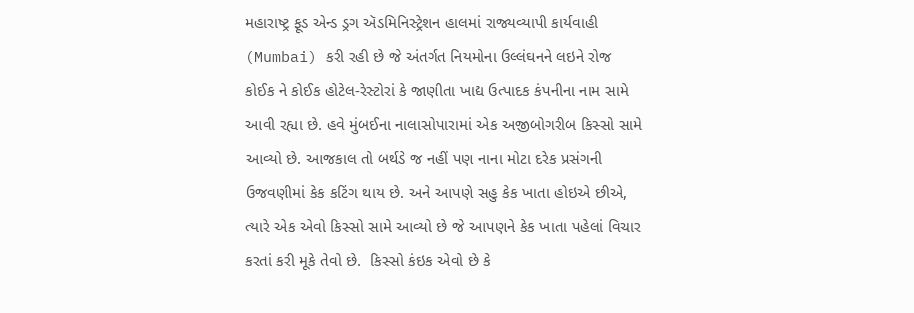મહારાષ્ટ્ર ફૂડ એન્ડ ડ્રગ ઍડમિનિસ્ટ્રેશન હાલમાં રાજ્યવ્યાપી કાર્યવાહી (Mumbai) કરી રહી છે જે અંતર્ગત નિયમોના ઉલ્લંઘનને લઇને રોજ કોઈક ને કોઈક હોટેલ-રેસ્ટોરાં કે જાણીતા ખાદ્ય ઉત્પાદક કંપનીના નામ સામે આવી રહ્યા છે. હવે મુંબઈના નાલાસોપારામાં એક અજીબોગરીબ કિસ્સો સામે આવ્યો છે. આજકાલ તો બર્થડે જ નહીં પણ નાના મોટા દરેક પ્રસંગની ઉજવણીમાં કેક કટિંગ થાય છે. અને આપણે સહુ કેક ખાતા હોઇએ છીએ, ત્યારે એક એવો કિસ્સો સામે આવ્યો છે જે આપણને કેક ખાતા પહેલાં વિચાર કરતાં કરી મૂકે તેવો છે.  કિસ્સો કંઇક એવો છે કે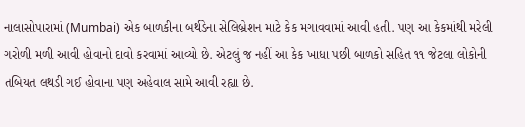નાલાસોપારામાં (Mumbai) એક બાળકીના બર્થડેના સેલિબ્રેશન માટે કેક મગાવવામાં આવી હતી. પણ આ કેકમાંથી મરેલી ગરોળી મળી આવી હોવાનો દાવો કરવામાં આવ્યો છે. એટલું જ નહીં આ કેક ખાધા પછી બાળકો સહિત ૧૧ જેટલા લોકોની તબિયત લથડી ગઈ હોવાના પણ અહેવાલ સામે આવી રહ્યા છે.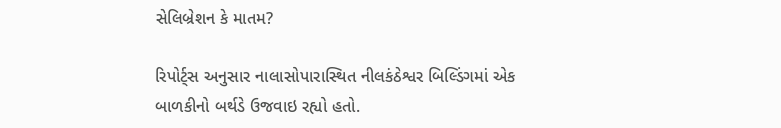સેલિબ્રેશન કે માતમ?

રિપોર્ટ્સ અનુસાર નાલાસોપારાસ્થિત નીલકંઠેશ્વર બિલ્ડિંગમાં એક બાળકીનો બર્થડે ઉજવાઇ રહ્યો હતો.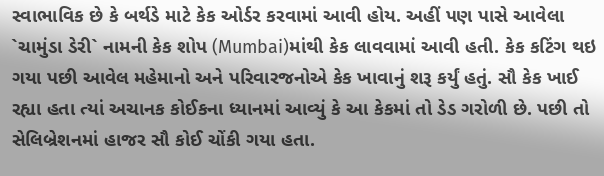સ્વાભાવિક છે કે બર્થડે માટે કેક ઓર્ડર કરવામાં આવી હોય. અહીં પણ પાસે આવેલા `ચામુંડા ડેરી` નામની કેક શોપ (Mumbai)માંથી કેક લાવવામાં આવી હતી. કેક કટિંગ થઇ ગયા પછી આવેલ મહેમાનો અને પરિવારજનોએ કેક ખાવાનું શરૂ કર્યું હતું. સૌ કેક ખાઈ રહ્યા હતા ત્યાં અચાનક કોઈકના ધ્યાનમાં આવ્યું કે આ કેકમાં તો ડેડ ગરોળી છે. પછી તો સેલિબ્રેશનમાં હાજર સૌ કોઈ ચોંકી ગયા હતા.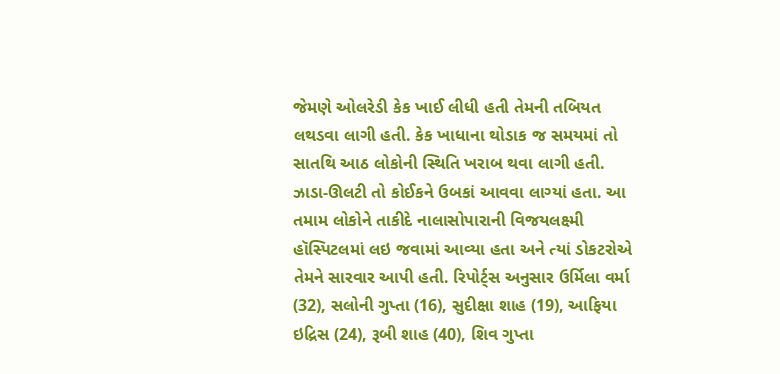જેમણે ઓલરેડી કેક ખાઈ લીધી હતી તેમની તબિયત લથડવા લાગી હતી. કેક ખાધાના થોડાક જ સમયમાં તો સાતથિ આઠ લોકોની સ્થિતિ ખરાબ થવા લાગી હતી. ઝાડા-ઊલટી તો કોઈકને ઉબકાં આવવા લાગ્યાં હતા. આ તમામ લોકોને તાકીદે નાલાસોપારાની વિજયલક્ષ્મી હૉસ્પિટલમાં લઇ જવામાં આવ્યા હતા અને ત્યાં ડોકટરોએ તેમને સારવાર આપી હતી. રિપોર્ટ્સ અનુસાર ઉર્મિલા વર્મા (32), સલોની ગુપ્તા (16), સુદીક્ષા શાહ (19), આફિયા ઇદ્રિસ (24), રૂબી શાહ (40), શિવ ગુપ્તા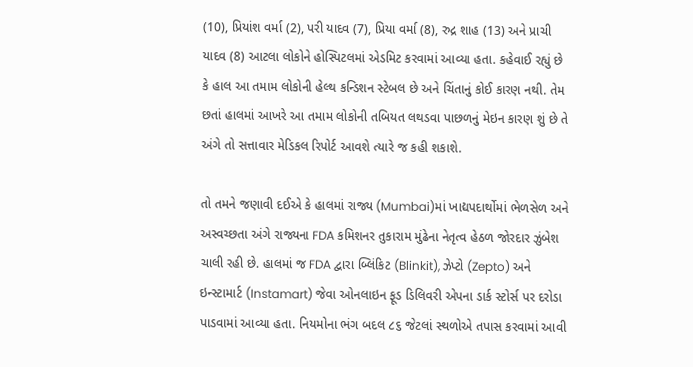(10), પ્રિયાંશ વર્મા (2), પરી યાદવ (7), પ્રિયા વર્મા (8), રુદ્ર શાહ (13) અને પ્રાચી યાદવ (8) આટલા લોકોને હોસ્પિટલમાં એડમિટ કરવામાં આવ્યા હતા. કહેવાઈ રહ્યું છે કે હાલ આ તમામ લોકોની હેલ્થ કન્ડિશન સ્ટેબલ છે અને ચિંતાનું કોઈ કારણ નથી. તેમ છતાં હાલમાં આખરે આ તમામ લોકોની તબિયત લથડવા પાછળનું મેઇન કારણ શું છે તે અંગે તો સત્તાવાર મેડિકલ રિપોર્ટ આવશે ત્યારે જ કહી શકાશે.

તો તમને જણાવી દઈએ કે હાલમાં રાજ્ય (Mumbai)માં ખાદ્યપદાર્થોમાં ભેળસેળ અને અસ્વચ્છતા અંગે રાજ્યના FDA કમિશનર તુકારામ મુંઢેના નેતૃત્વ હેઠળ જોરદાર ઝુંબેશ ચાલી રહી છે. હાલમાં જ FDA દ્વારા બ્લિંકિટ (Blinkit), ઝેપ્ટો (Zepto) અને ઇન્સ્ટામાર્ટ (Instamart) જેવા ઓનલાઇન ફૂડ ડિલિવરી એપના ડાર્ક સ્ટોર્સ પર દરોડા પાડવામાં આવ્યા હતા. નિયમોના ભંગ બદલ ૮૬ જેટલાં સ્થળોએ તપાસ કરવામાં આવી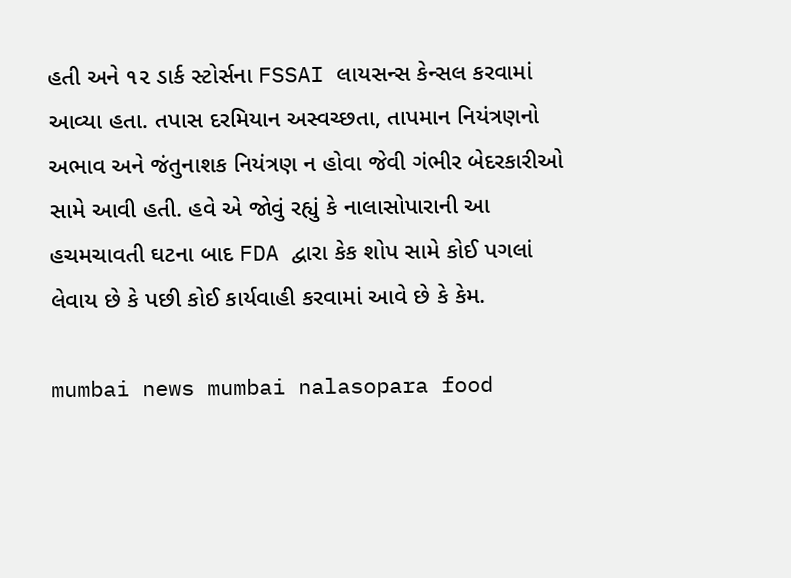હતી અને ૧૨ ડાર્ક સ્ટોર્સના FSSAI લાયસન્સ કેન્સલ કરવામાં આવ્યા હતા. તપાસ દરમિયાન અસ્વચ્છતા, તાપમાન નિયંત્રણનો અભાવ અને જંતુનાશક નિયંત્રણ ન હોવા જેવી ગંભીર બેદરકારીઓ સામે આવી હતી. હવે એ જોવું રહ્યું કે નાલાસોપારાની આ હચમચાવતી ઘટના બાદ FDA દ્વારા કેક શોપ સામે કોઈ પગલાં લેવાય છે કે પછી કોઈ કાર્યવાહી કરવામાં આવે છે કે કેમ.

mumbai news mumbai nalasopara food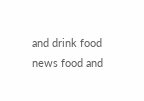and drink food news food and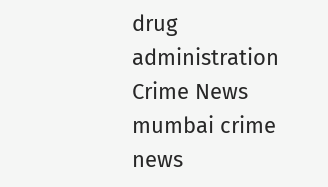drug administration Crime News mumbai crime news